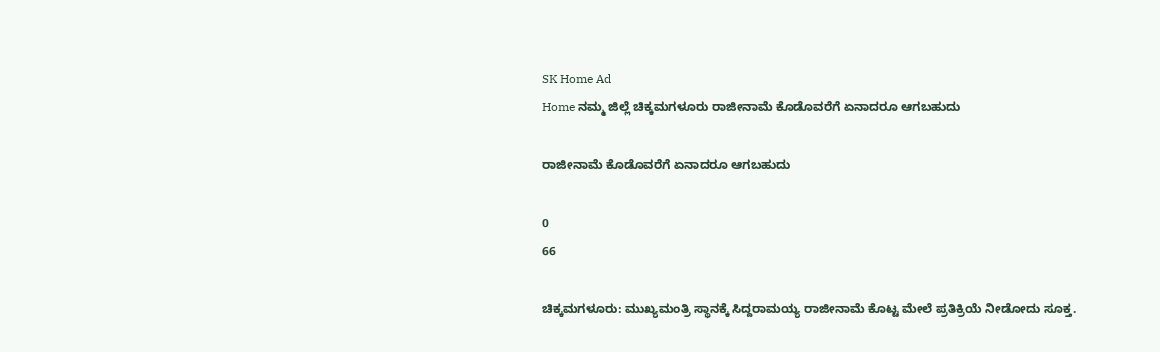SK Home Ad
Home ನಮ್ಮ ಜಿಲ್ಲೆ ಚಿಕ್ಕಮಗಳೂರು ರಾಜೀನಾಮೆ ಕೊಡೊವರೆಗೆ ಏನಾದರೂ ಆಗಬಹುದು

ರಾಜೀನಾಮೆ ಕೊಡೊವರೆಗೆ ಏನಾದರೂ ಆಗಬಹುದು

0
66

ಚಿಕ್ಕಮಗಳೂರು: ಮುಖ್ಯಮಂತ್ರಿ ಸ್ಥಾನಕ್ಕೆ ಸಿದ್ದರಾಮಯ್ಯ ರಾಜೀನಾಮೆ ಕೊಟ್ಟ ಮೇಲೆ ಪ್ರತಿಕ್ರಿಯೆ ನೀಡೋದು ಸೂಕ್ತ.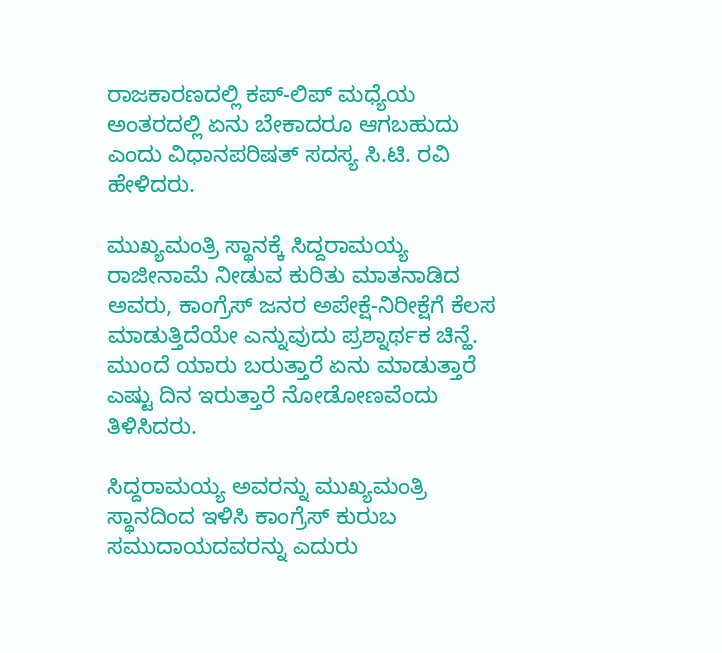ರಾಜಕಾರಣದಲ್ಲಿ ಕಪ್-ಲಿಪ್ ಮಧ್ಯೆಯ ಅಂತರದಲ್ಲಿ ಏನು ಬೇಕಾದರೂ ಆಗಬಹುದು ಎಂದು ವಿಧಾನಪರಿಷತ್ ಸದಸ್ಯ ಸಿ.ಟಿ. ರವಿ ಹೇಳಿದರು.

ಮುಖ್ಯಮಂತ್ರಿ ಸ್ಥಾನಕ್ಕೆ ಸಿದ್ದರಾಮಯ್ಯ ರಾಜೀನಾಮೆ ನೀಡುವ ಕುರಿತು ಮಾತನಾಡಿದ ಅವರು, ಕಾಂಗ್ರೆಸ್ ಜನರ ಅಪೇಕ್ಷೆ-ನಿರೀಕ್ಷೆಗೆ ಕೆಲಸ ಮಾಡುತ್ತಿದೆಯೇ ಎನ್ನುವುದು ಪ್ರಶ್ನಾರ್ಥಕ ಚಿನ್ಹೆ. ಮುಂದೆ ಯಾರು ಬರುತ್ತಾರೆ ಏನು ಮಾಡುತ್ತಾರೆ ಎಷ್ಟು ದಿನ ಇರುತ್ತಾರೆ ನೋಡೋಣವೆಂದು ತಿಳಿಸಿದರು.

ಸಿದ್ದರಾಮಯ್ಯ ಅವರನ್ನು ಮುಖ್ಯಮಂತ್ರಿ ಸ್ಥಾನದಿಂದ ಇಳಿಸಿ ಕಾಂಗ್ರೆಸ್ ಕುರುಬ ಸಮುದಾಯದವರನ್ನು ಎದುರು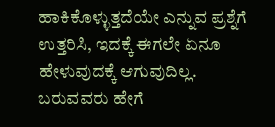ಹಾಕಿಕೊಳ್ಳುತ್ತದೆಯೇ ಎನ್ನುವ ಪ್ರಶ್ನೆಗೆ ಉತ್ತರಿಸಿ, ಇದಕ್ಕೆ ಈಗಲೇ ಏನೂ ಹೇಳುವುದಕ್ಕೆ ಆಗುವುದಿಲ್ಲ. ಬರುವವರು ಹೇಗೆ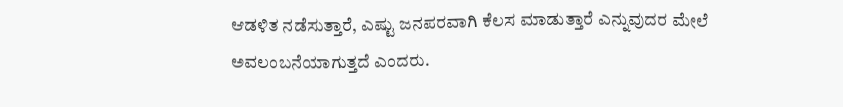ಆಡಳಿತ ನಡೆಸುತ್ತಾರೆ, ಎಷ್ಟು ಜನಪರವಾಗಿ ಕೆಲಸ ಮಾಡುತ್ತಾರೆ ಎನ್ನುವುದರ ಮೇಲೆ ಅವಲಂಬನೆಯಾಗುತ್ತದೆ ಎಂದರು.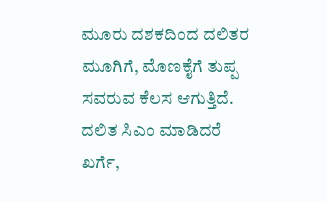ಮೂರು ದಶಕದಿಂದ ದಲಿತರ ಮೂಗಿಗೆ, ಮೊಣಕೈಗೆ ತುಪ್ಪ ಸವರುವ ಕೆಲಸ ಆಗುತ್ತಿದೆ. ದಲಿತ ಸಿಎಂ ಮಾಡಿದರೆ ಖರ್ಗೆ,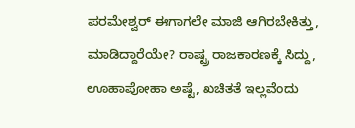ಪರಮೇಶ್ವರ್ ಈಗಾಗಲೇ ಮಾಜಿ ಆಗಿರಬೇಕಿತ್ತು, ಮಾಡಿದ್ದಾರೆಯೇ? ರಾಷ್ಟ್ರ ರಾಜಕಾರಣಕ್ಕೆ ಸಿದ್ದು, ಊಹಾಪೋಹಾ ಅಷ್ಟೆ, ಖಚಿತತೆ ಇಲ್ಲವೆಂದು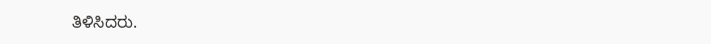ತಿಳಿಸಿದರು.